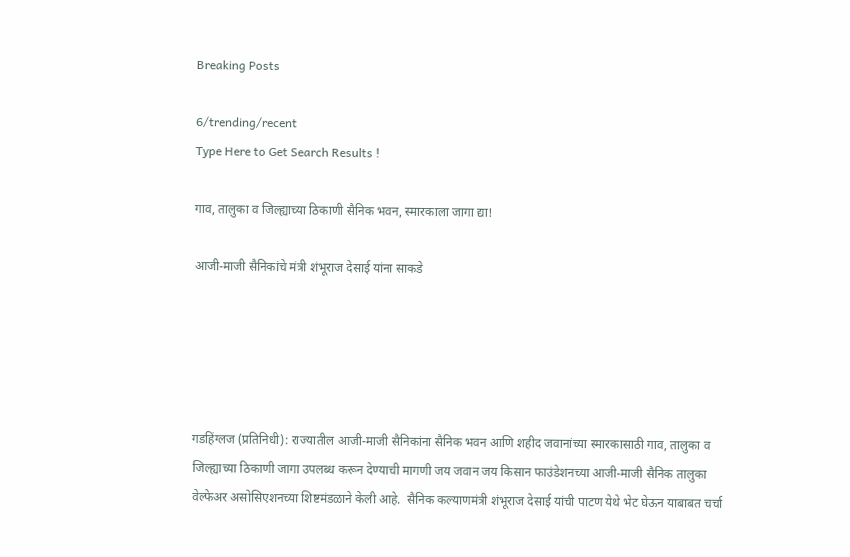Breaking Posts

6/trending/recent
Type Here to Get Search Results !

गाव, तालुका व जिल्ह्याच्या ठिकाणी सैनिक भवन, स्मारकाला जागा द्या!

आजी-माजी सैनिकांचे मंत्री शंभूराज देसाई यांना साकडे





गडहिंग्लज (प्रतिनिधी): राज्यातील आजी-माजी सैनिकांना सैनिक भवन आणि शहीद जवानांच्या स्मारकासाठी गाव, तालुका व जिल्ह्याच्या ठिकाणी जागा उपलब्ध करून देण्याची मागणी जय जवान जय किसान फाउंडेशनच्या आजी-माजी सैनिक तालुका वेल्फेअर असोसिएशनच्या शिष्टमंडळाने केली आहे.  सैनिक कल्याणमंत्री शंभूराज देसाई यांची पाटण येथे भेट घेऊन याबाबत चर्चा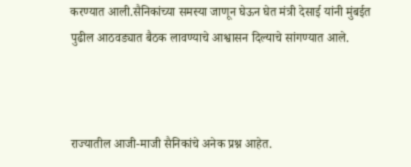करण्यात आली.सैनिकांच्या समस्या जाणून घेऊन घेत मंत्री देसाई यांनी मुंबईत पुढील आठवड्यात बैठक लावण्याचे आश्वासन दिल्याचे सांगण्यात आले.



राज्यातील आजी-माजी सैनिकांचे अनेक प्रश्न आहेत.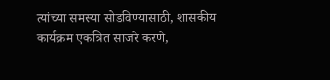त्यांच्या समस्या सोडविण्यासाठी, शासकीय कार्यक्रम एकत्रित साजरे करणे,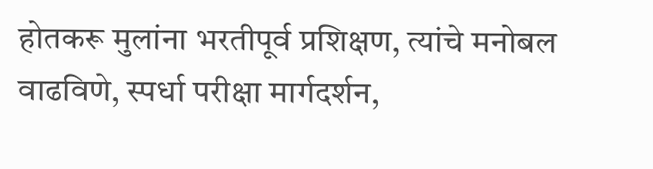होतकरू मुलांना भरतीपूर्व प्रशिक्षण, त्यांचे मनोबल वाढविणे, स्पर्धा परीक्षा मार्गदर्शन,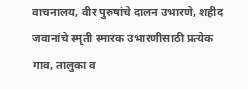वाचनालय, वीर पुरुषांचे दालन उभारणे, शहीद जवानांचे स्मृती स्मारक उभारणीसाठी प्रत्येक गाव, तालुका व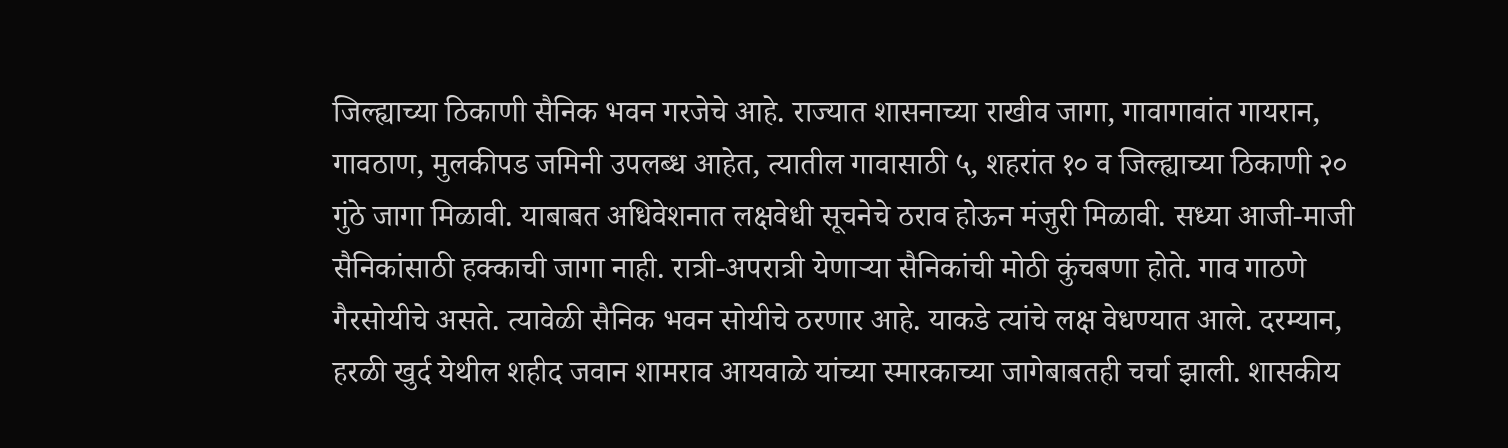जिल्ह्याच्या ठिकाणी सैनिक भवन गरजेचे आहे. राज्यात शासनाच्या राखीव जागा, गावागावांत गायरान, गावठाण, मुलकीपड जमिनी उपलब्ध आहेत, त्यातील गावासाठी ५, शहरांत १० व जिल्ह्याच्या ठिकाणी २० गुंठे जागा मिळावी. याबाबत अधिवेशनात लक्षवेधी सूचनेचे ठराव होऊन मंजुरी मिळावी. सध्या आजी-माजी सैनिकांसाठी हक्काची जागा नाही. रात्री-अपरात्री येणाऱ्या सैनिकांची मोठी कुंचबणा होते. गाव गाठणे गैरसोयीचे असते. त्यावेळी सैनिक भवन सोयीचे ठरणार आहे. याकडे त्यांचे लक्ष वेधण्यात आले. दरम्यान, हरळी खुर्द येथील शहीद जवान शामराव आयवाळे यांच्या स्मारकाच्या जागेबाबतही चर्चा झाली. शासकीय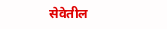सेवेतील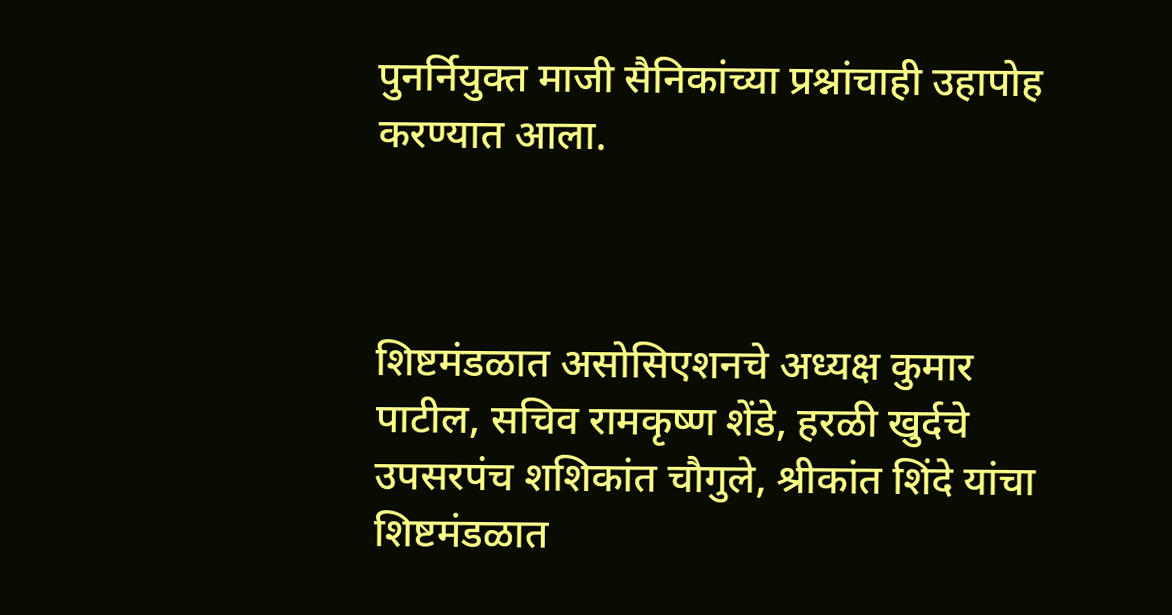पुनर्नियुक्त माजी सैनिकांच्या प्रश्नांचाही उहापोह करण्यात आला.



शिष्टमंडळात असोसिएशनचे अध्यक्ष कुमार पाटील, सचिव रामकृष्ण शेंडे, हरळी खुर्दचे उपसरपंच शशिकांत चौगुले, श्रीकांत शिंदे यांचा शिष्टमंडळात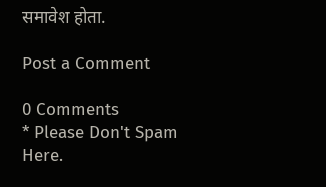समावेश होता.

Post a Comment

0 Comments
* Please Don't Spam Here.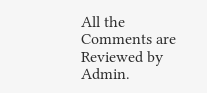All the Comments are Reviewed by Admin.